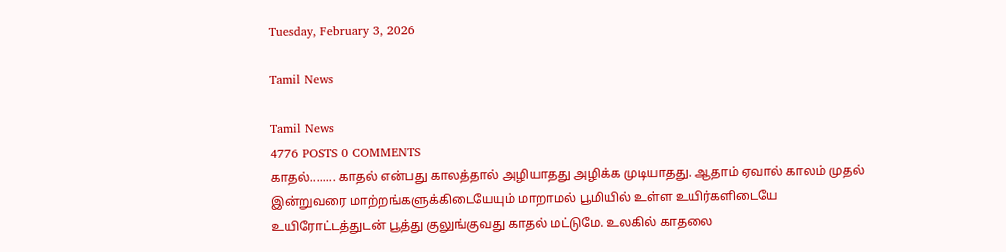Tuesday, February 3, 2026

Tamil News

Tamil News
4776 POSTS 0 COMMENTS
காதல்........ காதல் என்பது காலத்தால் அழியாதது அழிக்க முடியாதது. ஆதாம் ஏவால் காலம் முதல் இன்றுவரை மாற்றங்களுக்கிடையேயும் மாறாமல் பூமியில் உள்ள உயிர்களிடையே உயிரோட்டத்துடன் பூத்து குலுங்குவது காதல் மட்டுமே. உலகில் காதலை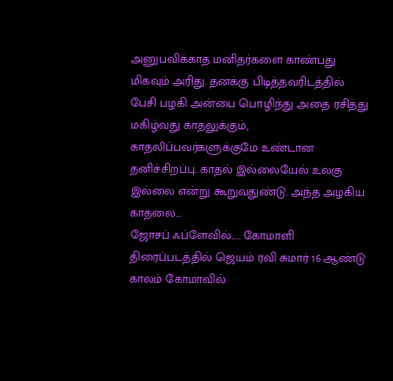அனுபவிக்காத மனிதர்களை காண்பது மிகவும் அரிது. தனக்கு பிடித்தவரிடத்தில் பேசி பழகி அன்பை பொழிந்து அதை ரசித்து மகிழ்வது காதலுக்கும், காதலிப்பவர்களுக்குமே உண்டான தனிச்சிறப்பு. காதல் இல்லையேல் உலகு இல்லை என்று கூறுவதுண்டு. அந்த அழகிய காதலை...
ஜோசப் ஃப்ளேவில்..... கோமாளி திரைப்படத்தில் ஜெயம் ரவி சுமார் 16 ஆண்டு காலம் கோமாவில்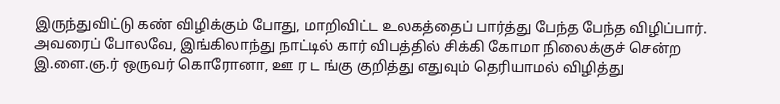இருந்துவிட்டு கண் விழிக்கும் போது, மாறிவிட்ட உலகத்தைப் பார்த்து பேந்த பேந்த விழிப்பார். அவரைப் போலவே, இங்கிலாந்து நாட்டில் கார் விபத்தில் சிக்கி கோமா நிலைக்குச் சென்ற இ.ளை.ஞ.ர் ஒருவர் கொரோனா, ஊ ர ட ங்கு குறித்து எதுவும் தெரியாமல் விழித்து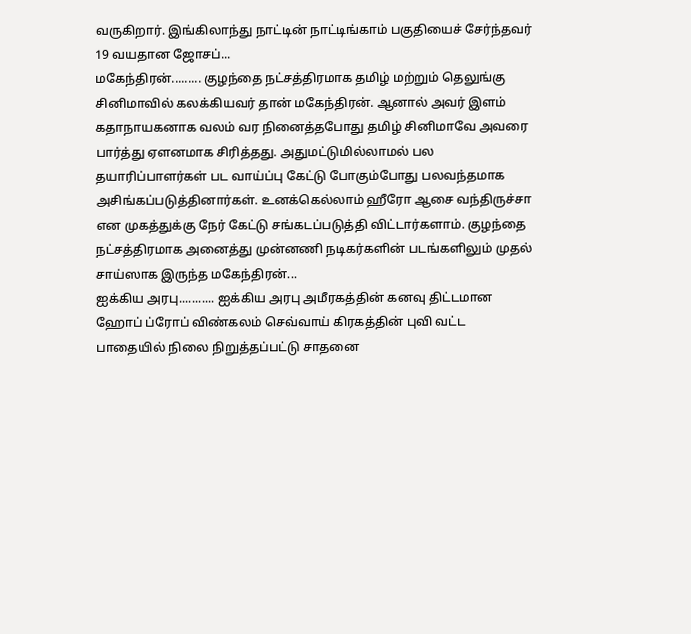வருகிறார். இங்கிலாந்து நாட்டின் நாட்டிங்காம் பகுதியைச் சேர்ந்தவர் 19 வயதான ஜோசப்...
மகேந்திரன்......... குழந்தை நட்சத்திரமாக தமிழ் மற்றும் தெலுங்கு சினிமாவில் கலக்கியவர் தான் மகேந்திரன். ஆனால் அவர் இளம் கதாநாயகனாக வலம் வர நினைத்தபோது தமிழ் சினிமாவே அவரை பார்த்து ஏளனமாக சிரித்தது. அதுமட்டுமில்லாமல் பல தயாரிப்பாளர்கள் பட வாய்ப்பு கேட்டு போகும்போது பலவந்தமாக அசிங்கப்படுத்தினார்கள். உனக்கெல்லாம் ஹீரோ ஆசை வந்திருச்சா என முகத்துக்கு நேர் கேட்டு சங்கடப்படுத்தி விட்டார்களாம். குழந்தை நட்சத்திரமாக அனைத்து முன்னணி நடிகர்களின் படங்களிலும் முதல் சாய்ஸாக இருந்த மகேந்திரன்...
ஐக்கிய அரபு........... ஐக்கிய அரபு அமீரகத்தின் கனவு திட்டமான ஹோப் ப்ரோப் விண்கலம் செவ்வாய் கிரகத்தின் புவி வட்ட பாதையில் நிலை நிறுத்தப்பட்டு சாதனை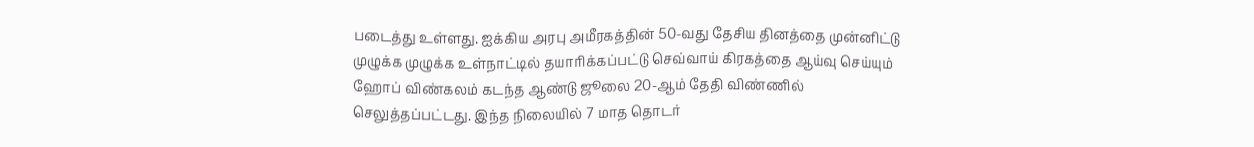படைத்து உள்ளது. ஐக்கிய அரபு அமீரகத்தின் 50-வது தேசிய தினத்தை முன்னிட்டு முழுக்க முழுக்க உள்நாட்டில் தயாரிக்கப்பட்டு செவ்வாய் கிரகத்தை ஆய்வு செய்யும் ஹோப் விண்கலம் கடந்த ஆண்டு ஜூலை 20-ஆம் தேதி விண்ணில் செலுத்தப்பட்டது. இந்த நிலையில் 7 மாத தொடர்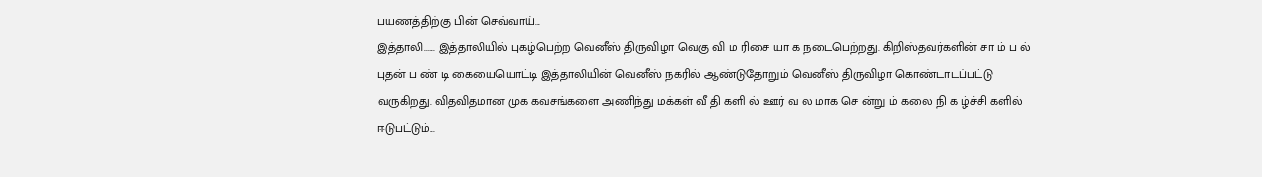பயணத்திற்கு பின் செவ்வாய்...
இத்தாலி...... இத்தாலியில் புகழ்பெற்ற வெனீஸ் திருவிழா வெகு வி ம ரிசை யா க நடைபெற்றது. கிறிஸ்தவர்களின் சா ம் ப ல் புதன் ப ண் டி கையையொட்டி இத்தாலியின் வெனீஸ் நகரில் ஆண்டுதோறும் வெனீஸ் திருவிழா கொண்டாடப்பட்டு வருகிறது. விதவிதமான முக கவசங்களை அணிந்து மக்கள் வீ தி களி ல் ஊர் வ ல மாக செ ன்று ம் கலை நி க ழ்ச்சி களில் ஈடுபட்டும்...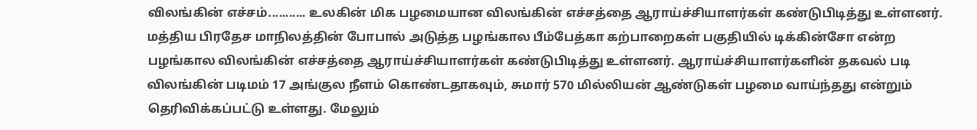விலங்கின் எச்சம்........... உலகின் மிக பழமையான விலங்கின் எச்சத்தை ஆராய்ச்சியாளர்கள் கண்டுபிடித்து உள்ளனர். மத்திய பிரதேச மாநிலத்தின் போபால் அடுத்த பழங்கால பீம்பேத்கா கற்பாறைகள் பகுதியில் டிக்கின்சோ என்ற பழங்கால விலங்கின் எச்சத்தை ஆராய்ச்சியாளர்கள் கண்டுபிடித்து உள்ளனர். ஆராய்ச்சியாளர்களின் தகவல் படி விலங்கின் படிமம் 17 அங்குல நீளம் கொண்டதாகவும், சுமார் 570 மில்லியன் ஆண்டுகள் பழமை வாய்ந்தது என்றும் தெரிவிக்கப்பட்டு உள்ளது. மேலும்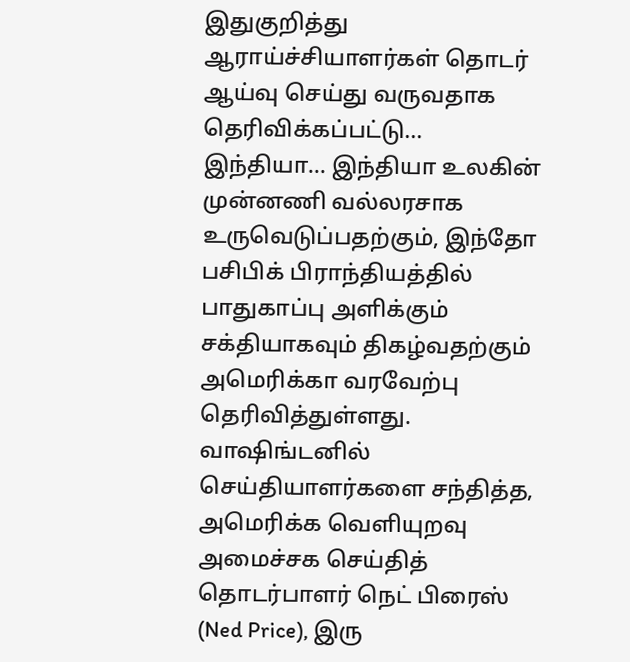இதுகுறித்து ஆராய்ச்சியாளர்கள் தொடர் ஆய்வு செய்து வருவதாக தெரிவிக்கப்பட்டு...
இந்தியா... இந்தியா உலகின் முன்னணி வல்லரசாக உருவெடுப்பதற்கும், இந்தோ பசிபிக் பிராந்தியத்தில் பாதுகாப்பு அளிக்கும் சக்தியாகவும் திகழ்வதற்கும் அமெரிக்கா வரவேற்பு தெரிவித்துள்ளது. வாஷிங்டனில் செய்தியாளர்களை சந்தித்த, அமெரிக்க வெளியுறவு அமைச்சக செய்தித் தொடர்பாளர் நெட் பிரைஸ் (Ned Price), இரு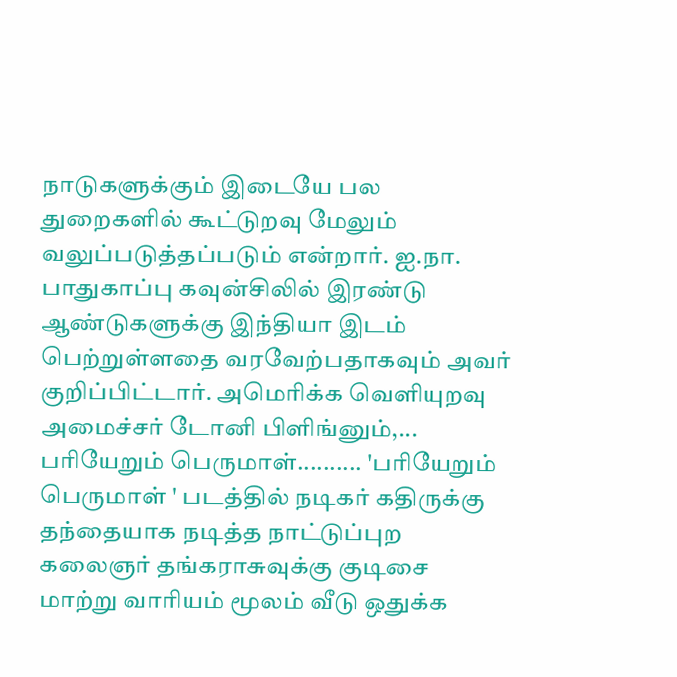நாடுகளுக்கும் இடையே பல துறைகளில் கூட்டுறவு மேலும் வலுப்படுத்தப்படும் என்றார். ஐ.நா. பாதுகாப்பு கவுன்சிலில் இரண்டு ஆண்டுகளுக்கு இந்தியா இடம் பெற்றுள்ளதை வரவேற்பதாகவும் அவர் குறிப்பிட்டார். அமெரிக்க வெளியுறவு அமைச்சர் டோனி பிளிங்னும்,...
பரியேறும் பெருமாள்.......... 'பரியேறும் பெருமாள் ' படத்தில் நடிகர் கதிருக்கு தந்தையாக நடித்த நாட்டுப்புற கலைஞர் தங்கராசுவுக்கு குடிசை மாற்று வாரியம் மூலம் வீடு ஒதுக்க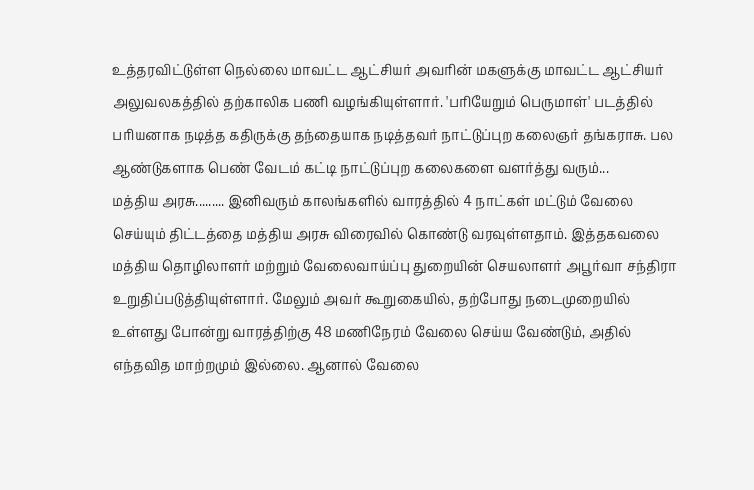உத்தரவிட்டுள்ள நெல்லை மாவட்ட ஆட்சியர் அவரின் மகளுக்கு மாவட்ட ஆட்சியர் அலுவலகத்தில் தற்காலிக பணி வழங்கியுள்ளார். 'பரியேறும் பெருமாள்' படத்தில் பரியனாக நடித்த கதிருக்கு தந்தையாக நடித்தவர் நாட்டுப்புற கலைஞர் தங்கராசு. பல ஆண்டுகளாக பெண் வேடம் கட்டி நாட்டுப்புற கலைகளை வளர்த்து வரும்...
மத்திய அரசு......... இனிவரும் காலங்களில் வாரத்தில் 4 நாட்கள் மட்டும் வேலை செய்யும் திட்டத்தை மத்திய அரசு விரைவில் கொண்டு வரவுள்ளதாம். இத்தகவலை மத்திய தொழிலாளர் மற்றும் வேலைவாய்ப்பு துறையின் செயலாளர் அபூர்வா சந்திரா உறுதிப்படுத்தியுள்ளார். மேலும் அவர் கூறுகையில், தற்போது நடைமுறையில் உள்ளது போன்று வாரத்திற்கு 48 மணிநேரம் வேலை செய்ய வேண்டும், அதில் எந்தவித மாற்றமும் இல்லை. ஆனால் வேலை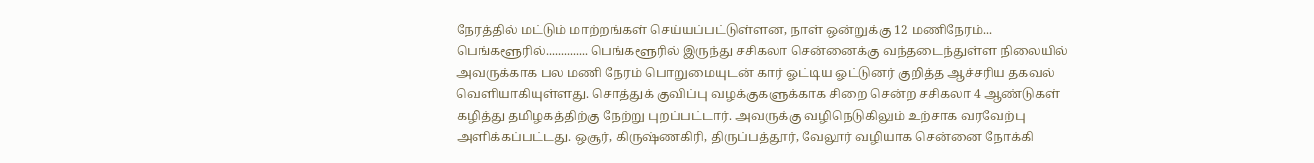நேரத்தில் மட்டும் மாற்றங்கள் செய்யப்பட்டுள்ளன, நாள் ஒன்றுக்கு 12 மணிநேரம்...
பெங்களூரில்.............. பெங்களூரில் இருந்து சசிகலா சென்னைக்கு வந்தடைந்துள்ள நிலையில் அவருக்காக பல மணி நேரம் பொறுமையுடன் கார் ஓட்டிய ஓட்டுனர் குறித்த ஆச்சரிய தகவல் வெளியாகியுள்ளது. சொத்துக் குவிப்பு வழக்குகளுக்காக சிறை சென்ற சசிகலா 4 ஆண்டுகள் கழித்து தமிழகத்திற்கு நேற்று புறப்பட்டார். அவருக்கு வழிநெடுகிலும் உற்சாக வரவேற்பு அளிக்கப்பட்டது. ஒசூர், கிருஷ்ணகிரி, திருப்பத்தூர், வேலூர் வழியாக சென்னை நோக்கி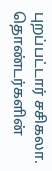புறப்பட்டார் சசிகலா. தொண்டர்களின்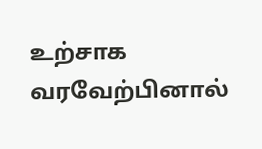உற்சாக வரவேற்பினால்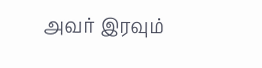அவர் இரவும்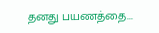தனது பயணத்தை...